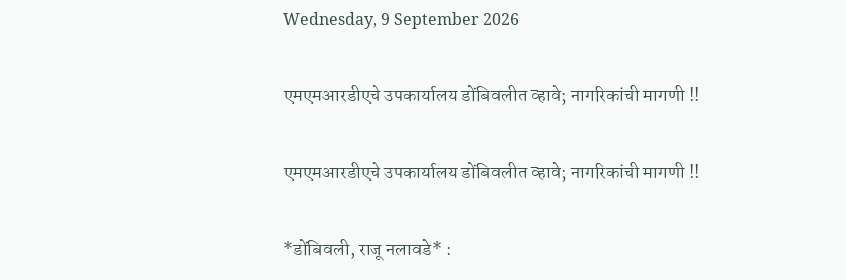Wednesday, 9 September 2026

एमएमआरडीएचे उपकार्यालय डोंबिवलीत व्हावे; नागरिकांची मागणी !!

एमएमआरडीएचे उपकार्यालय डोंबिवलीत व्हावे; नागरिकांची मागणी !!

*डोंबिवली, राजू नलावडे* :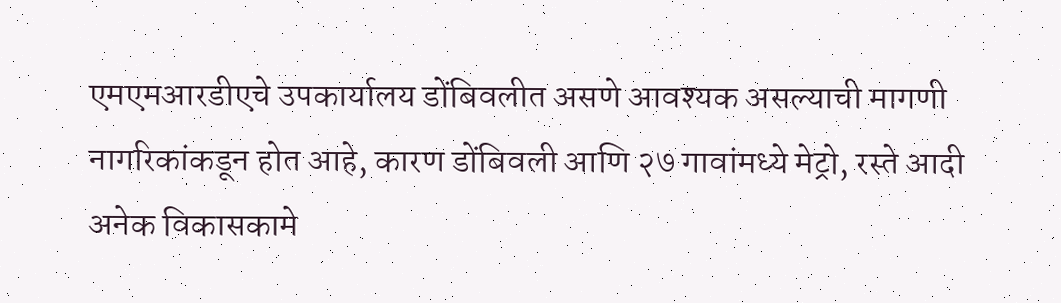एमएमआरडीएचे उपकार्यालय डोंबिवलीत असणे आवश्यक असल्याची मागणी नागरिकांकडून होत आहे, कारण डोंबिवली आणि २७ गावांमध्ये मेट्रो, रस्ते आदी अनेक विकासकामे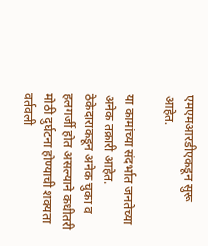एमएमआरडीएकडून सुरू आहेत.

या कामांच्या संदर्भात जनतेच्या अनेक तक्रारी आहेत. ठेकेदाराकडून अनेक चुका व हलगर्जी होत असल्याने कधीतरी मोठी दुर्घटना होण्याची शक्यता वर्तवली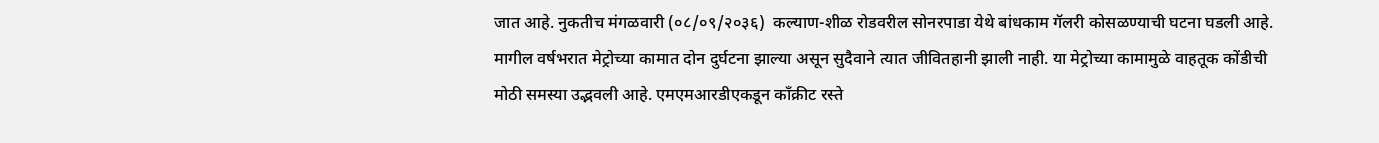जात आहे. नुकतीच मंगळवारी (०८/०९/२०३६)  कल्याण-शीळ रोडवरील सोनरपाडा येथे बांधकाम गॅलरी कोसळण्याची घटना घडली आहे. मागील वर्षभरात मेट्रोच्या कामात दोन दुर्घटना झाल्या असून सुदैवाने त्यात जीवितहानी झाली नाही. या मेट्रोच्या कामामुळे वाहतूक कोंडीची मोठी समस्या उद्भवली आहे. एमएमआरडीएकडून काँक्रीट रस्ते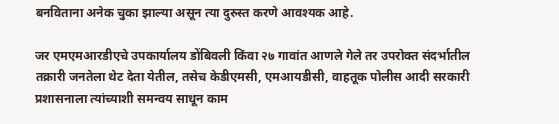बनविताना अनेक चुका झाल्या असून त्या दुरुस्त करणे आवश्यक आहे.

जर एमएमआरडीएचे उपकार्यालय डोंबिवली किंवा २७ गावांत आणले गेले तर उपरोक्त संदर्भातील तक्रारी जनतेला थेट देता येतील, तसेच केडीएमसी, एमआयडीसी, वाहतूक पोलीस आदी सरकारी प्रशासनाला त्यांच्याशी समन्वय साधून काम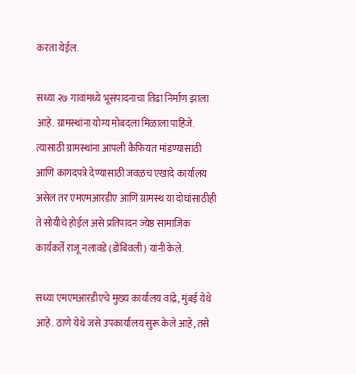करता येईल.

सध्या २७ गावांमध्ये भूसंपादनाचा तिढा निर्माण झाला आहे. ग्रामस्थांना योग्य मोबदला मिळाला पाहिजे. त्यासाठी ग्रामस्थांना आपली कैफियत मांडण्यासाठी आणि कागदपत्रे देण्यासाठी जवळच एखादे कार्यालय असेल तर एमएमआरडीए आणि ग्रामस्थ या दोघांसाठीही ते सोयीचे होईल असे प्रतिपादन ज्येष्ठ सामाजिक कार्यकर्ते राजू नलावडे (डोंबिवली) यांनी केले.

सध्या एमएमआरडीएचे मुख्य कार्यालय वांद्रे, मुंबई येथे आहे. ठाणे येथे जसे उपकार्यालय सुरू केले आहे, तसे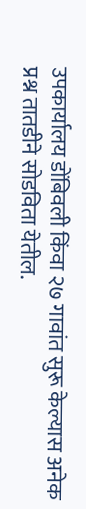उपकार्यालय डोंबिवली किंवा २७ गावांत सुरू केल्यास अनेक प्रश्न तातडीने सोडविता येतील.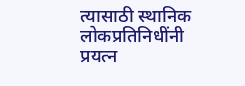त्यासाठी स्थानिक लोकप्रतिनिधींनी प्रयत्न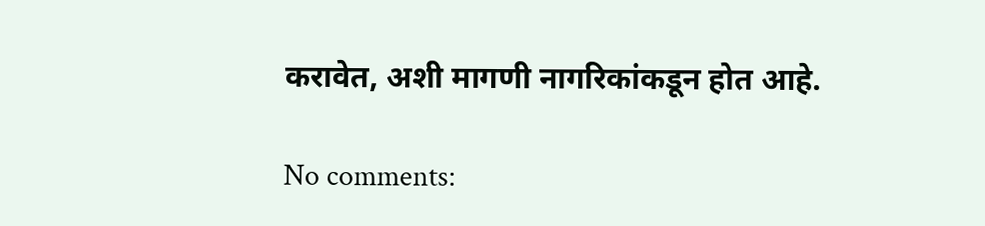करावेत, अशी मागणी नागरिकांकडून होत आहे.

No comments: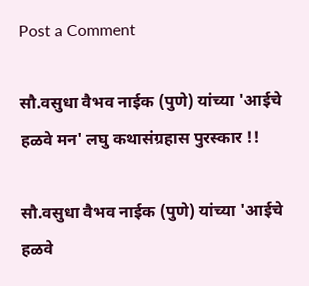Post a Comment

सौ.वसुधा वैभव नाईक (पुणे) यांच्या 'आईचे हळवे मन' लघु कथासंग्रहास पुरस्कार !!

सौ.वसुधा वैभव नाईक (पुणे) यांच्या 'आईचे हळवे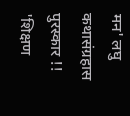मन' लघु कथासंग्रहास पुरस्कार !!     'शिक्षण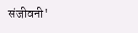संजीवनी'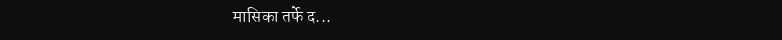मासिका तर्फे द...